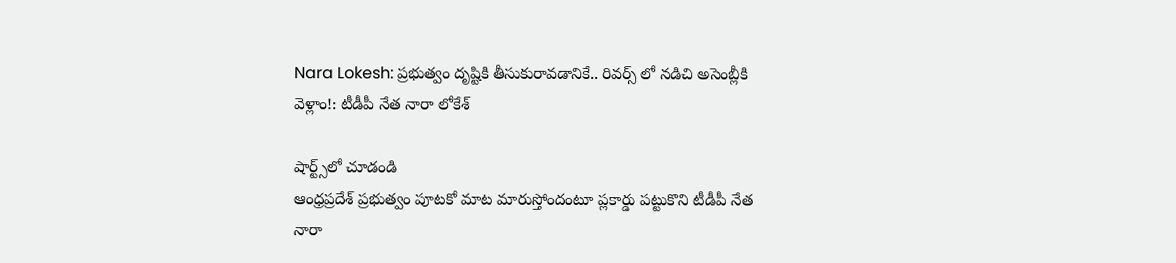Nara Lokesh: ప్రభుత్వం దృష్టికి తీసుకురావడానికే.. రివర్స్ లో నడిచి అసెంబ్లీకి వెళ్లాం!: టీడీపీ నేత నారా లోకేశ్

షార్ట్స్‌లో చూడండి
ఆంధ్రప్రదేశ్ ప్రభుత్వం పూటకో మాట మారుస్తోందంటూ ప్లకార్డు పట్టుకొని టీడీపీ నేత నారా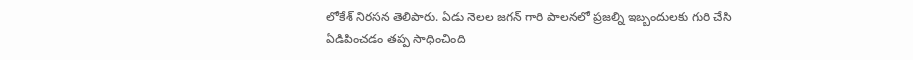లోకేశ్ నిరసన తెలిపారు. ఏడు నెలల జగన్ గారి పాలనలో ప్రజల్ని ఇబ్బందులకు గురి చేసి ఏడిపించడం తప్ప సాధించింది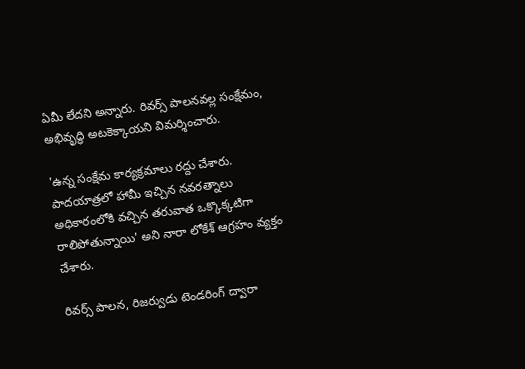ఏమీ లేదని అన్నారు. రివర్స్ పాలనవల్ల సంక్షేమం, అభివృద్ధి అటకెక్కాయని విమర్శించారు.

'ఉన్న సంక్షేమ కార్యక్రమాలు రద్దు చేశారు. పాదయాత్రలో హామీ ఇచ్చిన నవరత్నాలు అధికారంలోకి వచ్చిన తరువాత ఒక్కొక్కటిగా రాలిపోతున్నాయి' అని నారా లోకేశ్ ఆగ్రహం వ్యక్తం చేశారు.

రివర్స్ పాలన, రిజర్వుడు టెండరింగ్ ద్వారా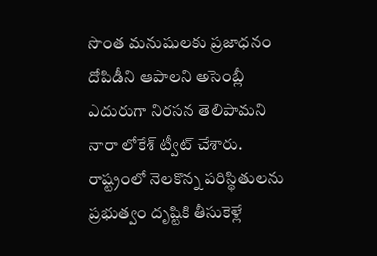సొంత మనుషులకు ప్రజాధనం దోపిడీని ఆపాలని అసెంబ్లీ ఎదురుగా నిరసన తెలిపామని నారా లోకేశ్ ట్వీట్ చేశారు. రాష్ట్రంలో నెలకొన్న పరిస్థితులను ప్రభుత్వం దృష్టికి తీసుకెళ్లే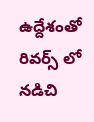ఉద్దేశంతో రివర్స్ లో నడిచి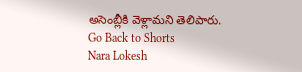అసెంబ్లీకి వెళ్లామని తెలిపారు.
Go Back to Shorts
Nara Lokesh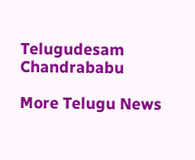Telugudesam
Chandrababu

More Telugu News